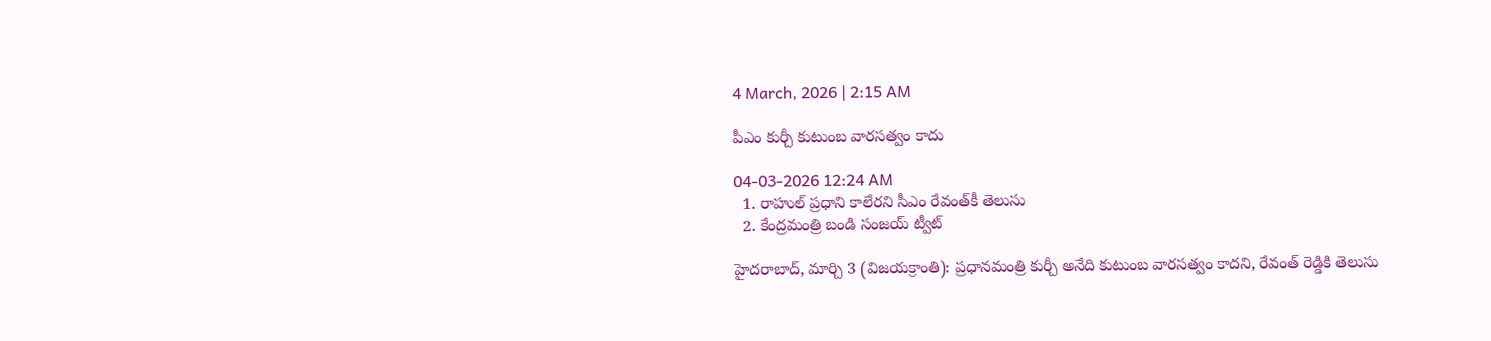4 March, 2026 | 2:15 AM

పీఎం కుర్చీ కుటుంబ వారసత్వం కాదు

04-03-2026 12:24 AM
  1. రాహుల్ ప్రధాని కాలేరని సీఎం రేవంత్‌కీ తెలుసు
  2. కేంద్రమంత్రి బండి సంజయ్ ట్వీట్

హైదరాబాద్, మార్చి 3 (విజయక్రాంతి): ప్రధానమంత్రి కుర్చీ అనేది కుటుంబ వారసత్వం కాదని, రేవంత్ రెడ్డికి తెలుసు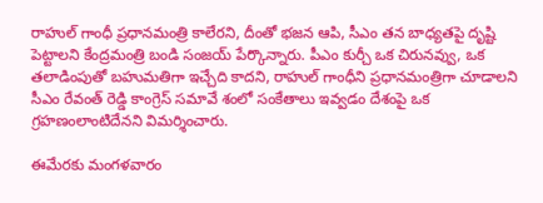రాహుల్ గాంధీ ప్రధానమంత్రి కాలేరని, దీంతో భజన ఆపి, సీఎం తన బాధ్యతపై దృష్టి పెట్టాలని కేంద్రమంత్రి బండి సంజయ్ పేర్కొన్నారు. పీఎం కుర్చీ ఒక చిరునవ్వు, ఒక తలాడింపుతో బహుమతిగా ఇచ్చేది కాదని, రాహుల్ గాంధీని ప్రధానమంత్రిగా చూడాలని సీఎం రేవంత్ రెడ్డి కాంగ్రెస్ సమావే శంలో సంకేతాలు ఇవ్వడం దేశంపై ఒక గ్రహణంలాంటిదేనని విమర్శించారు.

ఈమేరకు మంగళవారం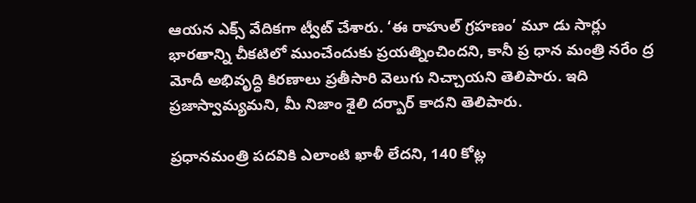ఆయన ఎక్స్ వేదికగా ట్వీట్ చేశారు. ‘ఈ రాహుల్ గ్రహణం’ మూ డు సార్లు భారతాన్ని చీకటిలో ముంచేందుకు ప్రయత్నించిందని, కానీ ప్ర ధాన మంత్రి నరేం ద్ర మోదీ అభివృద్ధి కిరణాలు ప్రతీసారి వెలుగు నిచ్చాయని తెలిపారు. ఇది ప్రజాస్వామ్యమని, మీ నిజాం శైలి దర్బార్ కాదని తెలిపారు.

ప్రధానమంత్రి పదవికి ఎలాంటి ఖాళీ లేదని, 140 కోట్ల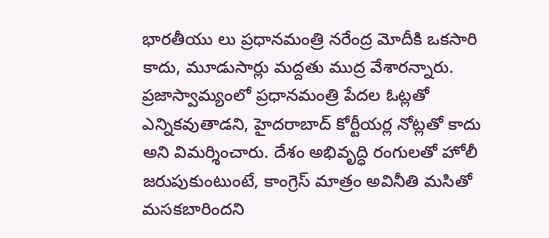భారతీయు లు ప్రధానమంత్రి నరేంద్ర మోదీకి ఒకసారి కాదు, మూడుసార్లు మద్దతు ముద్ర వేశారన్నారు. ప్రజాస్వామ్యంలో ప్రధానమంత్రి పేదల ఓట్లతో ఎన్నికవుతాడని, హైదరాబాద్ కోర్టీయర్ల నోట్లతో కాదు అని విమర్శించారు. దేశం అభివృద్ధి రంగులతో హోలీ జరుపుకుంటుంటే, కాంగ్రెస్ మాత్రం అవినీతి మసితో మసకబారిందని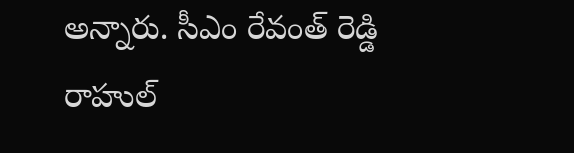అన్నారు. సీఎం రేవంత్ రెడ్డి రాహుల్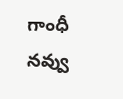గాంధీ నవ్వు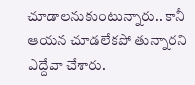చూడాలనుకుంటున్నారు.. కానీ ఆయన చూడలేకపో తున్నారని ఎద్దేవా చేశారు.